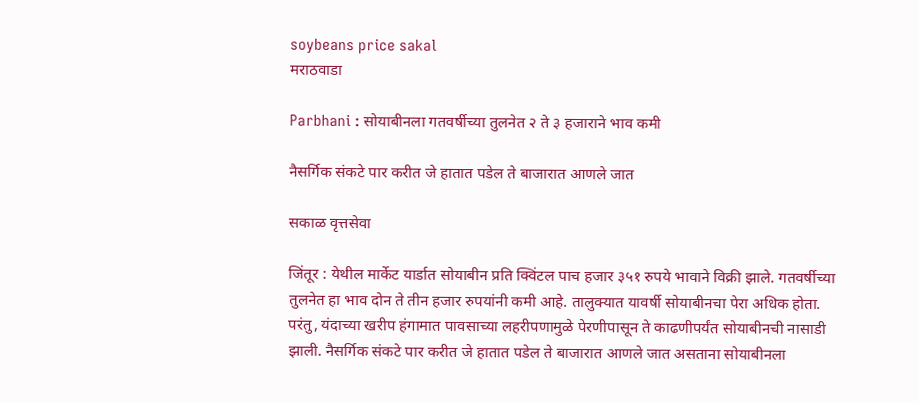soybeans price sakal
मराठवाडा

Parbhani : सोयाबीनला गतवर्षीच्या तुलनेत २ ते ३ हजाराने भाव कमी

नैसर्गिक संकटे पार करीत जे हातात पडेल ते बाजारात आणले जात

सकाळ वृत्तसेवा

जिंतूर : येथील मार्केट यार्डात सोयाबीन प्रति क्विंटल पाच हजार ३५१ रुपये भावाने विक्री झाले. गतवर्षीच्या तुलनेत हा भाव दोन ते तीन हजार रुपयांनी कमी आहे. तालुक्यात यावर्षी सोयाबीनचा पेरा अधिक होता. परंतु, यंदाच्या खरीप हंगामात पावसाच्या लहरीपणामुळे पेरणीपासून ते काढणीपर्यंत सोयाबीनची नासाडी झाली. नैसर्गिक संकटे पार करीत जे हातात पडेल ते बाजारात आणले जात असताना सोयाबीनला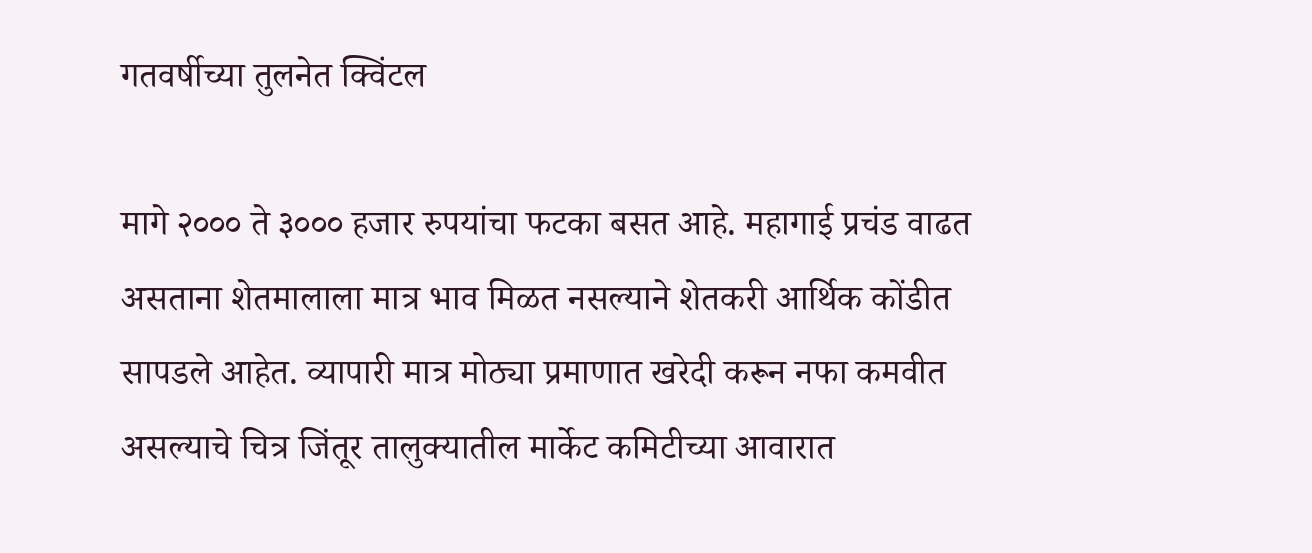गतवर्षीच्या तुलनेत क्विंटल

मागे २००० ते ३००० हजार रुपयांचा फटका बसत आहे. महागाई प्रचंड वाढत असताना शेतमालाला मात्र भाव मिळत नसल्याने शेतकरी आर्थिक कोंडीत सापडले आहेत. व्यापारी मात्र मोठ्या प्रमाणात खरेदी करून नफा कमवीत असल्याचे चित्र जिंतूर तालुक्यातील मार्केट कमिटीच्या आवारात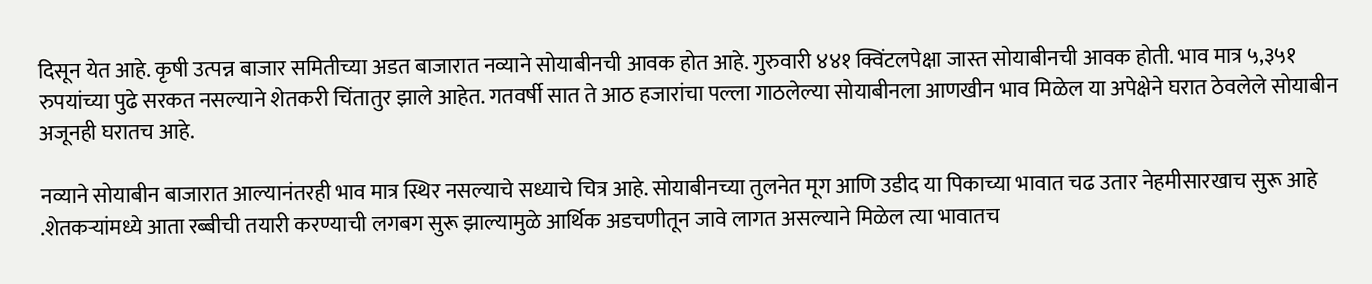दिसून येत आहे. कृषी उत्पन्न बाजार समितीच्या अडत बाजारात नव्याने सोयाबीनची आवक होत आहे. गुरुवारी ४४१ क्विंटलपेक्षा जास्त सोयाबीनची आवक होती. भाव मात्र ५,३५१ रुपयांच्या पुढे सरकत नसल्याने शेतकरी चिंतातुर झाले आहेत. गतवर्षी सात ते आठ हजारांचा पल्ला गाठलेल्या सोयाबीनला आणखीन भाव मिळेल या अपेक्षेने घरात ठेवलेले सोयाबीन अजूनही घरातच आहे.

नव्याने सोयाबीन बाजारात आल्यानंतरही भाव मात्र स्थिर नसल्याचे सध्याचे चित्र आहे. सोयाबीनच्या तुलनेत मूग आणि उडीद या पिकाच्या भावात चढ उतार नेहमीसारखाच सुरू आहे .शेतकऱ्यांमध्ये आता रब्बीची तयारी करण्याची लगबग सुरू झाल्यामुळे आर्थिक अडचणीतून जावे लागत असल्याने मिळेल त्या भावातच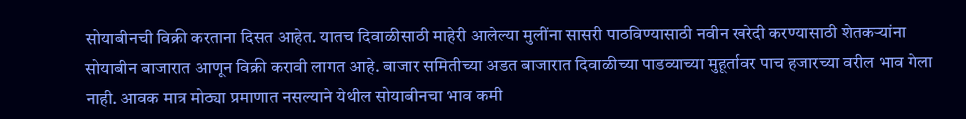सोयाबीनची विक्री करताना दिसत आहेत. यातच दिवाळीसाठी माहेरी आलेल्या मुलींना सासरी पाठविण्यासाठी नवीन खरेदी करण्यासाठी शेतकऱ्यांना सोयाबीन बाजारात आणून विक्री करावी लागत आहे. बाजार समितीच्या अडत बाजारात दिवाळीच्या पाडव्याच्या मुहूर्तावर पाच हजारच्या वरील भाव गेला नाही. आवक मात्र मोठ्या प्रमाणात नसल्याने येथील सोयाबीनचा भाव कमी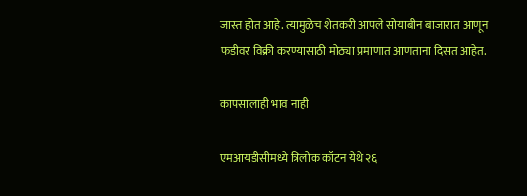जास्त होत आहे. त्यामुळेच शेतकरी आपले सोयाबीन बाजारात आणून फडीवर विक्री करण्यासाठी मोठ्या प्रमाणात आणताना दिसत आहेत.

कापसालाही भाव नाही

एमआयडीसीमध्ये त्रिलोक कॉटन येथे २६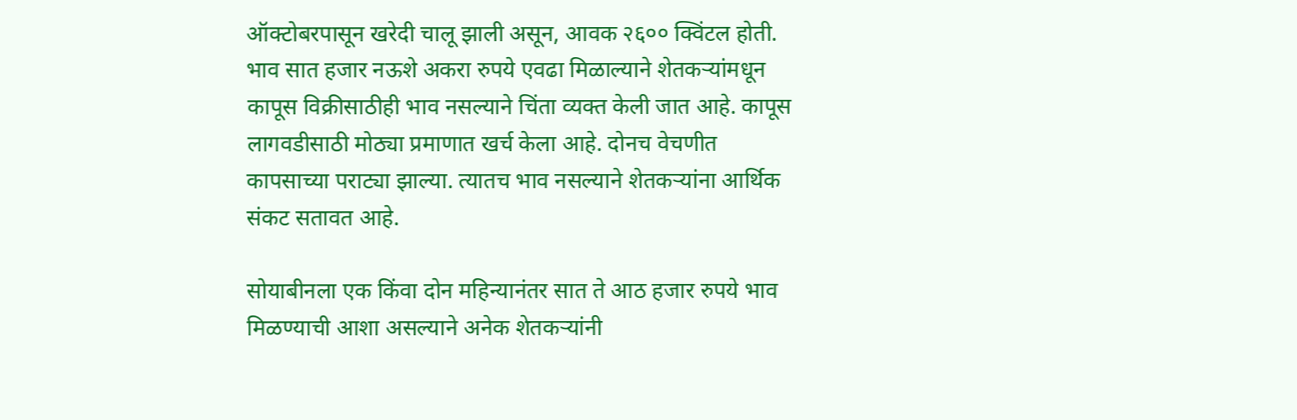ऑक्टोबरपासून खरेदी चालू झाली असून, आवक २६०० क्विंटल होती. भाव सात हजार नऊशे अकरा रुपये एवढा मिळाल्याने शेतकऱ्यांमधून कापूस विक्रीसाठीही भाव नसल्याने चिंता व्यक्त केली जात आहे. कापूस लागवडीसाठी मोठ्या प्रमाणात खर्च केला आहे. दोनच वेचणीत कापसाच्या पराट्या झाल्या. त्यातच भाव नसल्याने शेतकऱ्यांना आर्थिक संकट सतावत आहे.

सोयाबीनला एक किंवा दोन महिन्यानंतर सात ते आठ हजार रुपये भाव मिळण्याची आशा असल्याने अनेक शेतकऱ्यांनी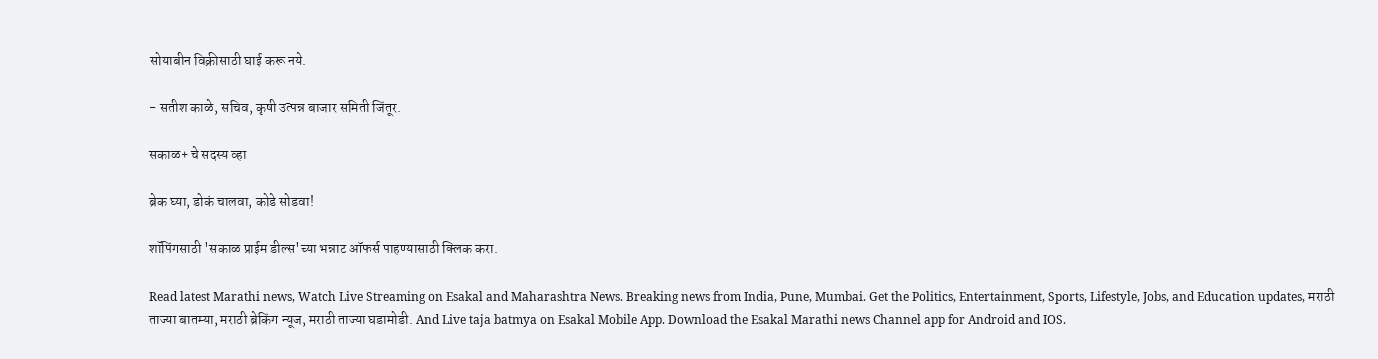सोयाबीन विक्रीसाठी घाई करू नये.

- सतीश काळे, सचिव, कृषी उत्पन्न बाजार समिती जिंतूर.

सकाळ+ चे सदस्य व्हा

ब्रेक घ्या, डोकं चालवा, कोडे सोडवा!

शॉपिंगसाठी 'सकाळ प्राईम डील्स'च्या भन्नाट ऑफर्स पाहण्यासाठी क्लिक करा.

Read latest Marathi news, Watch Live Streaming on Esakal and Maharashtra News. Breaking news from India, Pune, Mumbai. Get the Politics, Entertainment, Sports, Lifestyle, Jobs, and Education updates, मराठी ताज्या बातम्या, मराठी ब्रेकिंग न्यूज, मराठी ताज्या घडामोडी. And Live taja batmya on Esakal Mobile App. Download the Esakal Marathi news Channel app for Android and IOS.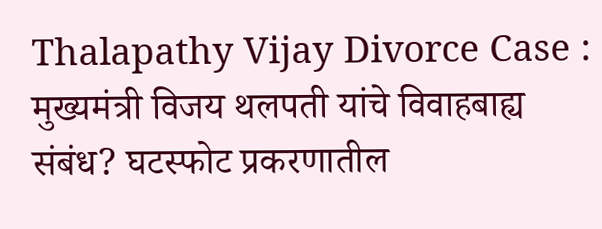Thalapathy Vijay Divorce Case : मुख्यमंत्री विजय थलपती यांचे विवाहबाह्य संबंध? घटस्फोट प्रकरणातील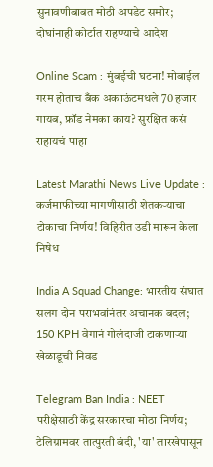सुनावणीबाबत मोठी अपडेट समोर; दोघांनाही कोर्टात राहण्याचे आदेश

Online Scam : मुंबईची घटना! मोबाईल गरम होताच बँक अकाऊंटमधले 70 हजार गायब, फ्रॉड नेमका काय? सुरक्षित कसं राहायचं पाहा

Latest Marathi News Live Update : कर्जमाफीच्या मागणीसाठी शेतकऱ्याचा टोकाचा निर्णय! विहिरीत उडी मारून केला निषेध

India A Squad Change: भारतीय संघात सलग दोन पराभवांनंतर अचानक बदल; 150 KPH वेगानं गोलंदाजी टाकणाऱ्या खेळाडूची निवड

Telegram Ban India : NEET परीक्षेसाठी केंद्र सरकारचा मोठा निर्णय; टेलिग्रामवर तात्पुरती बंदी, 'या' तारखेपासून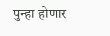पुन्हा होणार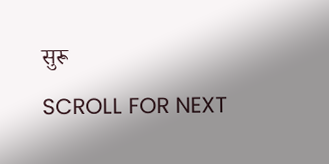सुरू

SCROLL FOR NEXT